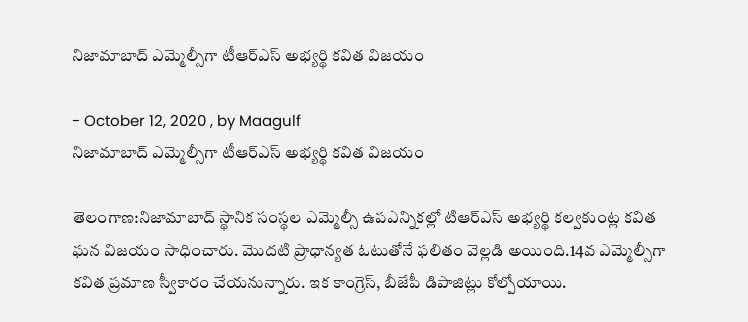నిజామాబాద్ ఎమ్మెల్సీగా టీఆర్ఎస్ అభ్యర్థి కవిత విజయం

- October 12, 2020 , by Maagulf
నిజామాబాద్ ఎమ్మెల్సీగా టీఆర్ఎస్ అభ్యర్థి కవిత విజయం

తెలంగాణ:నిజామాబాద్ స్థానిక సంస్థల ఎమ్మెల్సీ ఉపఎన్నికల్లో టిఆర్ఎస్ అభ్యర్థి కల్వకుంట్ల కవిత ఘన విజయం సాధించారు. మొదటి ప్రాధాన్యత ఓటుతోనే ఫలితం వెల్లడి అయింది.14వ ఎమ్మెల్సీగా కవిత ప్రమాణ స్వీకారం చేయనున్నారు. ఇక కాంగ్రెస్‌, బీజేపీ డిపాజిట్లు కోల్పోయాయి.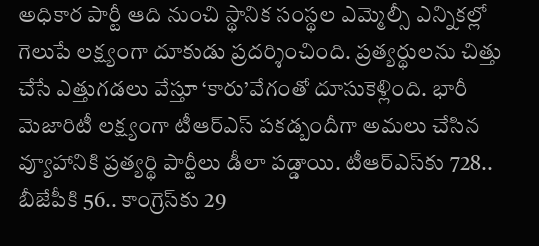అధికార పార్టీ‌ ఆది నుంచి స్థానిక సంస్థల ఎమ్మెల్సీ ఎన్నికల్లో గెలుపే లక్ష్యంగా దూకుడు ప్రదర్శించింది. ప్రత్యర్థులను చిత్తు చేసే ఎత్తుగడలు వేస్తూ ‘కారు’వేగంతో దూసుకెళ్లింది. భారీ మెజారిటీ లక్ష్యంగా టీఆర్‌ఎస్‌ పకడ్బందీగా అమలు చేసిన వ్యూహానికి ప్రత్యర్థి పార్టీలు డీలా పడ్డాయి. టీఆర్‌ఎస్‌కు 728.. బీజేపీకి 56.. కాంగ్రెస్‌కు 29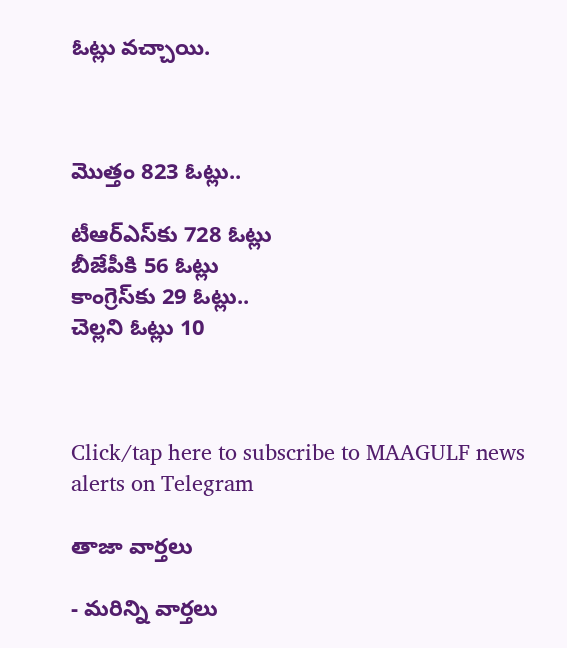ఓట్లు వచ్చాయి.



మొత్తం 823 ఓట్లు..

టీఆర్ఎస్‌కు 728 ఓట్లు
బీజేపీకి 56 ఓట్లు
కాంగ్రెస్‌కు 29 ఓట్లు..
చెల్లని ఓట్లు 10



Click/tap here to subscribe to MAAGULF news alerts on Telegram

తాజా వార్తలు

- మరిన్ని వార్తలు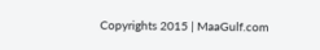Copyrights 2015 | MaaGulf.com